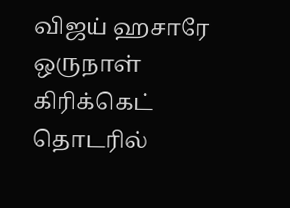விஜய் ஹசாரே ஒருநாள் கிரிக்கெட் தொடரில்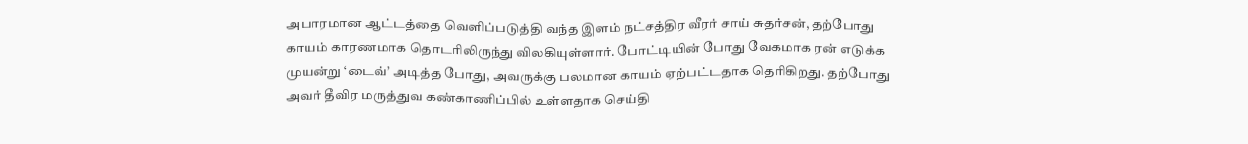அபாரமான ஆட்டத்தை வெளிப்படுத்தி வந்த இளம் நட்சத்திர வீரர் சாய் சுதர்சன், தற்போது காயம் காரணமாக தொடரிலிருந்து விலகியுள்ளார். போட்டியின் போது வேகமாக ரன் எடுக்க முயன்று ‘டைவ்’ அடித்த போது, அவருக்கு பலமான காயம் ஏற்பட்டதாக தெரிகிறது. தற்போது அவர் தீவிர மருத்துவ கண்காணிப்பில் உள்ளதாக செய்தி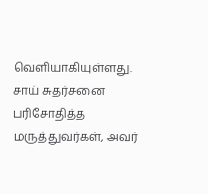வெளியாகியுள்ளது.
சாய் சுதர்சனை பரிசோதித்த மருத்துவர்கள், அவர்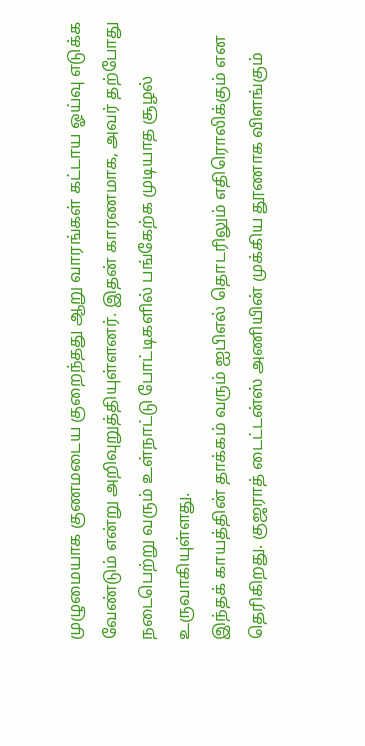முழுமையாக குணமடைய குறைந்தது ஆறு வாரங்கள் கட்டாய ஓய்வு எடுக்க வேண்டும் என்று அறிவுறுத்தியுள்ளனர். இதன் காரணமாக, அவர் தற்போது நடைபெற்று வரும் உள்நாட்டு போட்டிகளில் பங்கேற்க முடியாத சூழல் உருவாகியுள்ளது.
இந்தக் காயத்தின் தாக்கம் வரும் ஐபிஎல் தொடரிலும் எதிரொலிக்கும் என தெரிகிறது. குஜராத் டைட்டன்ஸ் அணியின் முக்கிய தூணாக விளங்கும்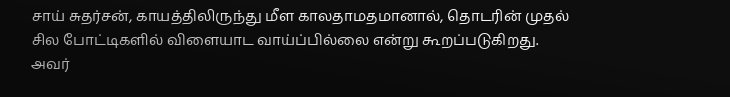சாய் சுதர்சன், காயத்திலிருந்து மீள காலதாமதமானால், தொடரின் முதல் சில போட்டிகளில் விளையாட வாய்ப்பில்லை என்று கூறப்படுகிறது.
அவர்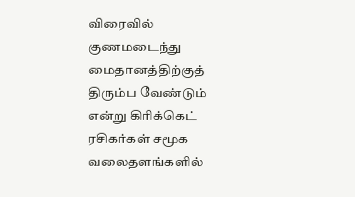விரைவில் குணமடைந்து மைதானத்திற்குத் திரும்ப வேண்டும் என்று கிரிக்கெட் ரசிகர்கள் சமூக வலைதளங்களில்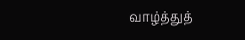வாழ்த்துத்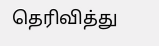தெரிவித்து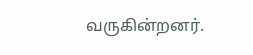வருகின்றனர்.